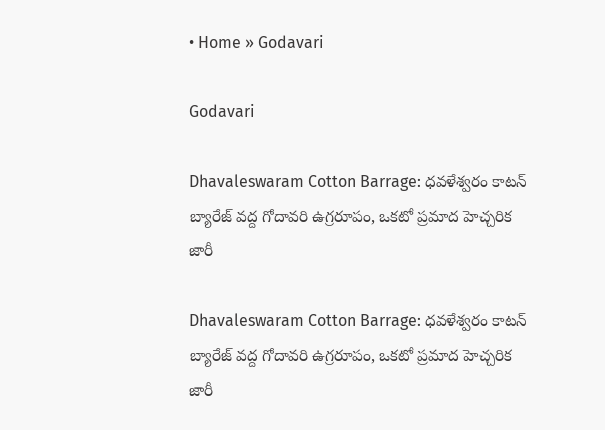• Home » Godavari

Godavari

Dhavaleswaram Cotton Barrage: ధవళేశ్వరం కాటన్ బ్యారేజ్ వద్ద గోదావరి ఉగ్రరూపం, ఒకటో ప్రమాద హెచ్చరిక జారీ

Dhavaleswaram Cotton Barrage: ధవళేశ్వరం కాటన్ బ్యారేజ్ వద్ద గోదావరి ఉగ్రరూపం, ఒకటో ప్రమాద హెచ్చరిక జారీ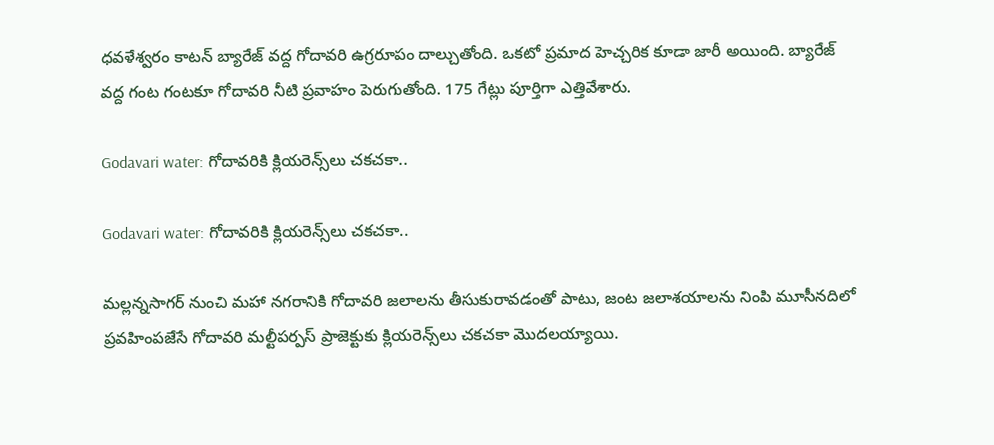ధవళేశ్వరం కాటన్ బ్యారేజ్ వద్ద గోదావరి ఉగ్రరూపం దాల్చుతోంది. ఒకటో ప్రమాద హెచ్చరిక కూడా జారీ అయింది. బ్యారేజ్ వద్ద గంట గంటకూ గోదావరి నీటి ప్రవాహం పెరుగుతోంది. 175 గేట్లు పూర్తిగా ఎత్తివేశారు.

Godavari water: గోదావరికి క్లియరెన్స్‌లు చకచకా..

Godavari water: గోదావరికి క్లియరెన్స్‌లు చకచకా..

మల్లన్నసాగర్‌ నుంచి మహా నగరానికి గోదావరి జలాలను తీసుకురావడంతో పాటు, జంట జలాశయాలను నింపి మూసీనదిలో ప్రవహింపజేసే గోదావరి మల్టీపర్పస్‌ ప్రాజెక్టుకు క్లియరెన్స్‌లు చకచకా మొదలయ్యాయి.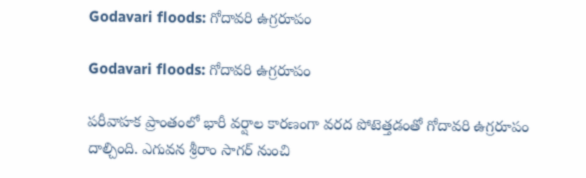Godavari floods: గోదావరి ఉగ్రరూపం

Godavari floods: గోదావరి ఉగ్రరూపం

పరీవాహక ప్రాంతంలో భారీ వర్షాల కారణంగా వరద పోటెత్తడంతో గోదావరి ఉగ్రరూపం దాల్చింది. ఎగువన శ్రీరాం సాగర్‌ నుంచి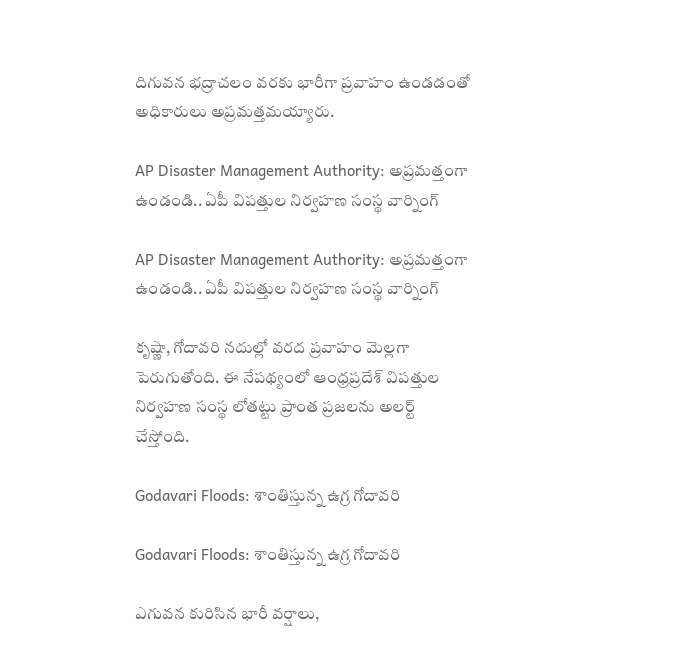దిగువన భద్రాచలం వరకు భారీగా ప్రవాహం ఉండడంతో అధికారులు అప్రమత్తమయ్యారు.

AP Disaster Management Authority: అప్రమత్తంగా ఉండండి.. ఏపీ విపత్తుల నిర్వహణ సంస్థ వార్నింగ్

AP Disaster Management Authority: అప్రమత్తంగా ఉండండి.. ఏపీ విపత్తుల నిర్వహణ సంస్థ వార్నింగ్

కృష్ణా, గోదావరి నదుల్లో వరద ప్రవాహం మెల్లగా పెరుగుతోంది. ఈ నేపథ్యంలో ఆంధ్రప్రదేశ్ విపత్తుల నిర్వహణ సంస్థ లోతట్టు ప్రాంత ప్రజలను అలర్ట్ చేస్తోంది.

Godavari Floods: శాంతిస్తున్న ఉగ్ర గోదావరి

Godavari Floods: శాంతిస్తున్న ఉగ్ర గోదావరి

ఎగువన కురిసిన భారీ వర్షాలు,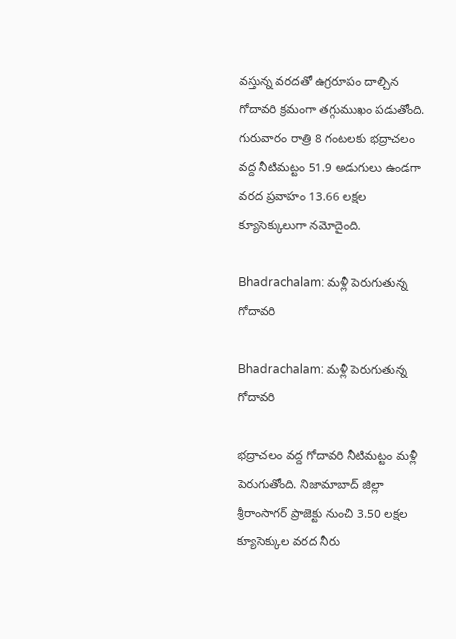వస్తున్న వరదతో ఉగ్రరూపం దాల్చిన గోదావరి క్రమంగా తగ్గుముఖం పడుతోంది. గురువారం రాత్రి 8 గంటలకు భద్రాచలం వద్ద నీటిమట్టం 51.9 అడుగులు ఉండగా వరద ప్రవాహం 13.66 లక్షల క్యూసెక్కులుగా నమోదైంది.

Bhadrachalam: మళ్లీ పెరుగుతున్న గోదావరి

Bhadrachalam: మళ్లీ పెరుగుతున్న గోదావరి

భద్రాచలం వద్ద గోదావరి నీటిమట్టం మళ్లీ పెరుగుతోంది. నిజామాబాద్‌ జిల్లా శ్రీరాంసాగర్‌ ప్రాజెక్టు నుంచి 3.50 లక్షల క్యూసెక్కుల వరద నీరు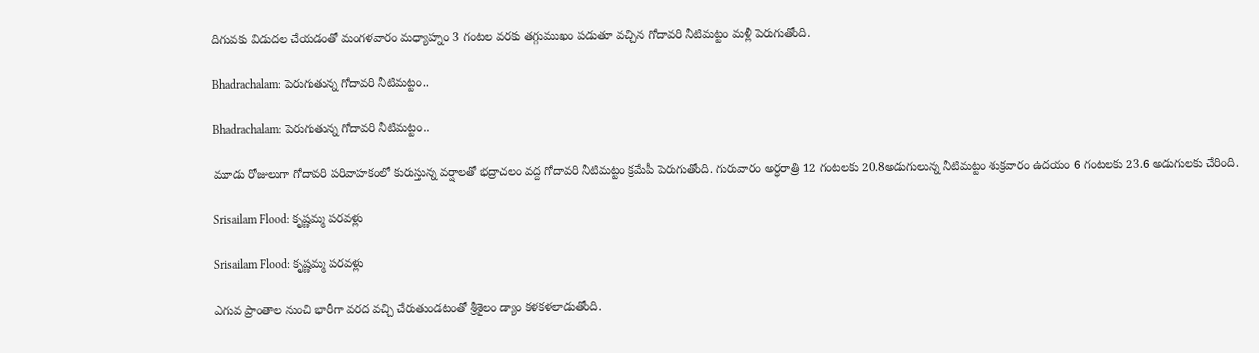దిగువకు విడుదల చేయడంతో మంగళవారం మధ్యాహ్నం 3 గంటల వరకు తగ్గుముఖం పడుతూ వచ్చిన గోదావరి నీటిమట్టం మళ్లీ పెరుగుతోంది.

Bhadrachalam: పెరుగుతున్న గోదావరి నీటిమట్టం..

Bhadrachalam: పెరుగుతున్న గోదావరి నీటిమట్టం..

మూడు రోజులుగా గోదావరి పరివాహకంలో కురుస్తున్న వర్షాలతో భద్రాచలం వద్ద గోదావరి నీటిమట్టం క్రమేపీ పెరుగుతోంది. గురువారం అర్ధరాత్రి 12 గంటలకు 20.8అడుగులున్న నీటిమట్టం శుక్రవారం ఉదయం 6 గంటలకు 23.6 అడుగులకు చేరింది.

Srisailam Flood: కృష్ణమ్మ పరవళ్లు

Srisailam Flood: కృష్ణమ్మ పరవళ్లు

ఎగువ ప్రాంతాల నుంచి భారీగా వరద వచ్చి చేరుతుండటంతో శ్రీశైలం డ్యాం కళకళలాడుతోంది.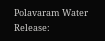Polavaram Water Release: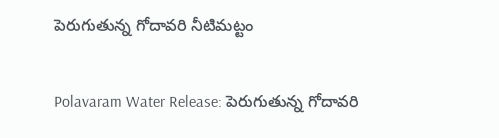పెరుగుతున్న గోదావరి నీటిమట్టం

Polavaram Water Release: పెరుగుతున్న గోదావరి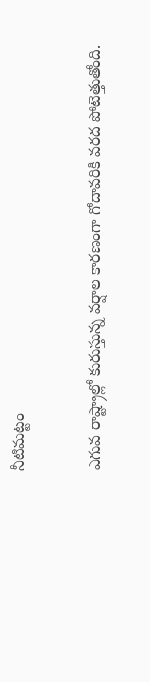నీటిమట్టం

ఎగువ రాష్ట్రాల్లో కురుస్తున్న వర్షాల కారణంగా గోదావరికి వరద పోటెత్తుతోంది.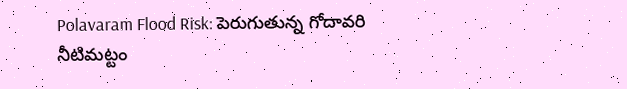Polavaram Flood Risk: పెరుగుతున్న గోదావరి నీటిమట్టం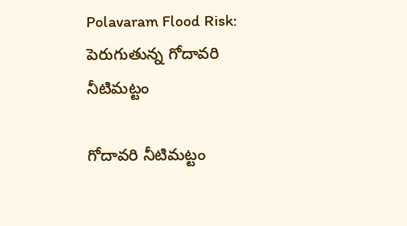Polavaram Flood Risk: పెరుగుతున్న గోదావరి నీటిమట్టం

గోదావరి నీటిమట్టం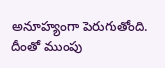అనూహ్యంగా పెరుగుతోంది. దీంతో ముంపు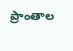ప్రాంతాల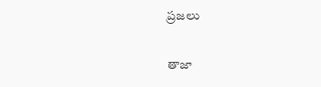ప్రజలు

తాజా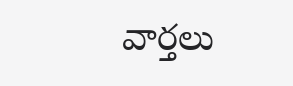వార్తలు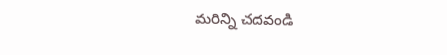మరిన్ని చదవండి